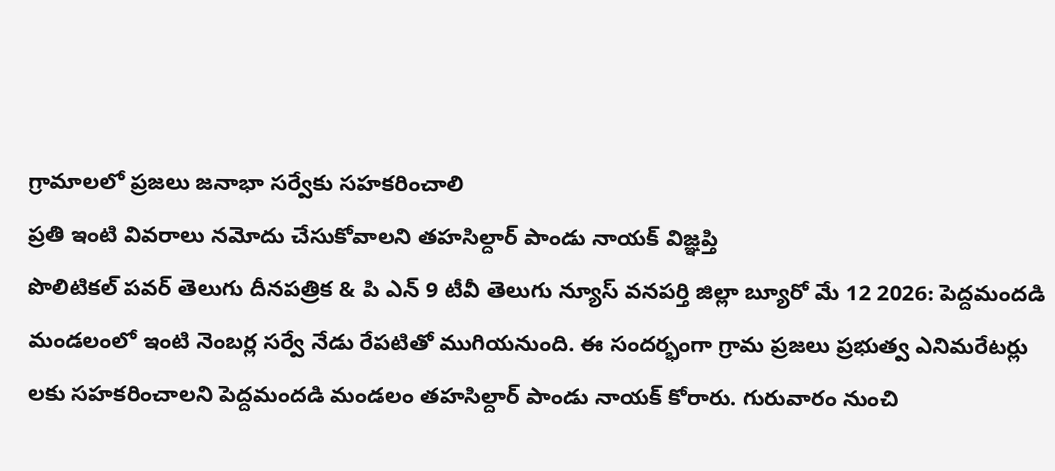గ్రామాలలో ప్రజలు జనాభా సర్వేకు సహకరించాలి
ప్రతి ఇంటి వివరాలు నమోదు చేసుకోవాలని తహసిల్దార్ పాండు నాయక్ విజ్ఞప్తి
పొలిటికల్ పవర్ తెలుగు దీనపత్రిక & పి ఎన్ 9 టీవీ తెలుగు న్యూస్ వనపర్తి జిల్లా బ్యూరో మే 12 2026: పెద్దమందడి మండలంలో ఇంటి నెంబర్ల సర్వే నేడు రేపటితో ముగియనుంది. ఈ సందర్భంగా గ్రామ ప్రజలు ప్రభుత్వ ఎనిమరేటర్లు లకు సహకరించాలని పెద్దమందడి మండలం తహసిల్దార్ పాండు నాయక్ కోరారు. గురువారం నుంచి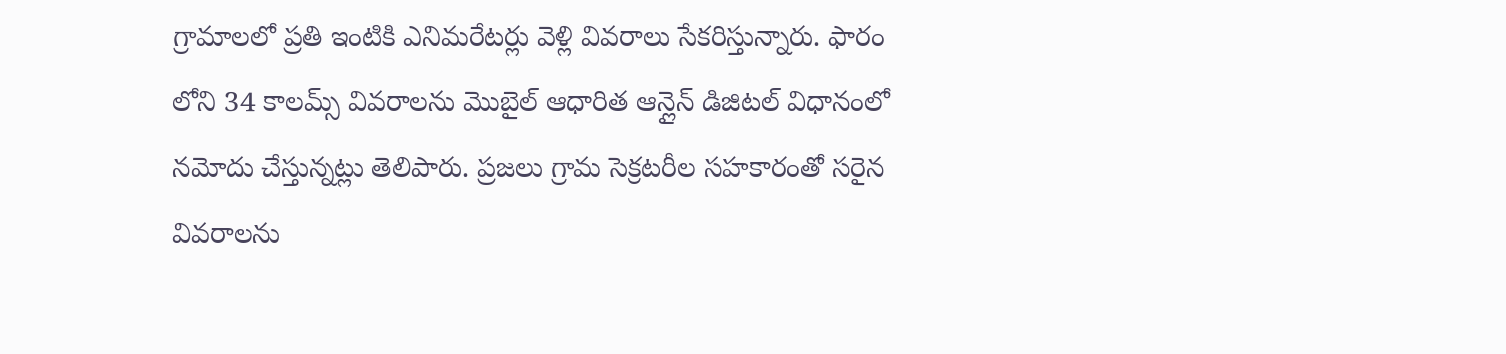గ్రామాలలో ప్రతి ఇంటికి ఎనిమరేటర్లు వెళ్లి వివరాలు సేకరిస్తున్నారు. ఫారం లోని 34 కాలమ్స్ వివరాలను మొబైల్ ఆధారిత ఆన్లైన్ డిజిటల్ విధానంలో నమోదు చేస్తున్నట్లు తెలిపారు. ప్రజలు గ్రామ సెక్రటరీల సహకారంతో సరైన వివరాలను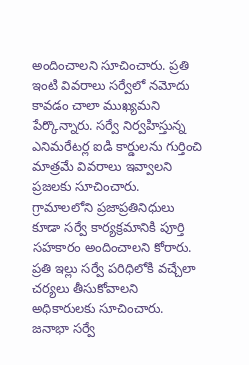అందించాలని సూచించారు. ప్రతి ఇంటి వివరాలు సర్వేలో నమోదు కావడం చాలా ముఖ్యమని పేర్కొన్నారు. సర్వే నిర్వహిస్తున్న ఎనిమరేటర్ల ఐడి కార్డులను గుర్తించి మాత్రమే వివరాలు ఇవ్వాలని ప్రజలకు సూచించారు. గ్రామాలలోని ప్రజాప్రతినిధులు కూడా సర్వే కార్యక్రమానికి పూర్తి సహకారం అందించాలని కోరారు. ప్రతి ఇల్లు సర్వే పరిధిలోకి వచ్చేలా చర్యలు తీసుకోవాలని అధికారులకు సూచించారు. జనాభా సర్వే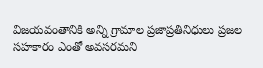విజయవంతానికి అన్ని గ్రామాల ప్రజాప్రతినిధులు ప్రజల సహకారం ఎంతో అవసరమని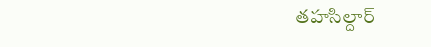తహసిల్దార్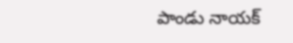పాండు నాయక్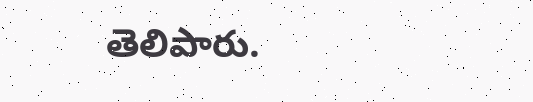తెలిపారు.